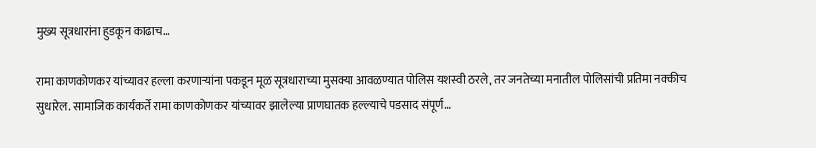मुख्य सूत्रधारांना हुडकून काढाच…

रामा काणकोणकर यांच्यावर हल्ला करणाऱ्यांना पकडून मूळ सूत्रधाराच्या मुसक्या आवळण्यात पोलिस यशस्वी ठरले, तर जनतेच्या मनातील पोलिसांची प्रतिमा नक्कीच सुधारेल. सामाजिक कार्यकर्ते रामा काणकोणकर यांच्यावर झालेल्या प्राणघातक हल्ल्याचे पडसाद संपूर्ण…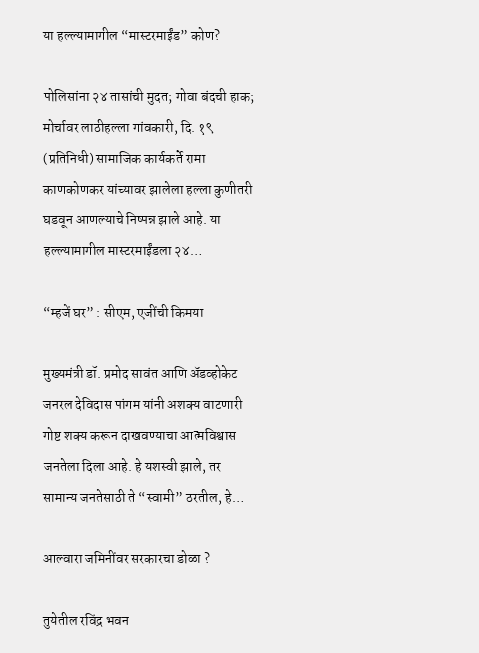या हल्ल्यामागील “मास्टरमाईंड” कोण?

पोलिसांना २४ तासांची मुदत; गोवा बंदची हाक; मोर्चावर लाठीहल्ला गांवकारी, दि. १९ (प्रतिनिधी) सामाजिक कार्यकर्ते रामा काणकोणकर यांच्यावर झालेला हल्ला कुणीतरी घडवून आणल्याचे निष्पन्न झाले आहे. या हल्ल्यामागील मास्टरमाईंडला २४…

“म्हजें घर” : सीएम, एजींची किमया

मुख्यमंत्री डॉ. प्रमोद सावंत आणि अ‍ॅडव्होकेट जनरल देविदास पांगम यांनी अशक्य वाटणारी गोष्ट शक्य करून दाखवण्याचा आत्मविश्वास जनतेला दिला आहे. हे यशस्वी झाले, तर सामान्य जनतेसाठी ते “स्वामी” ठरतील, हे…

आल्वारा जमिनींवर सरकारचा डोळा ?

तुयेतील रविंद्र भवन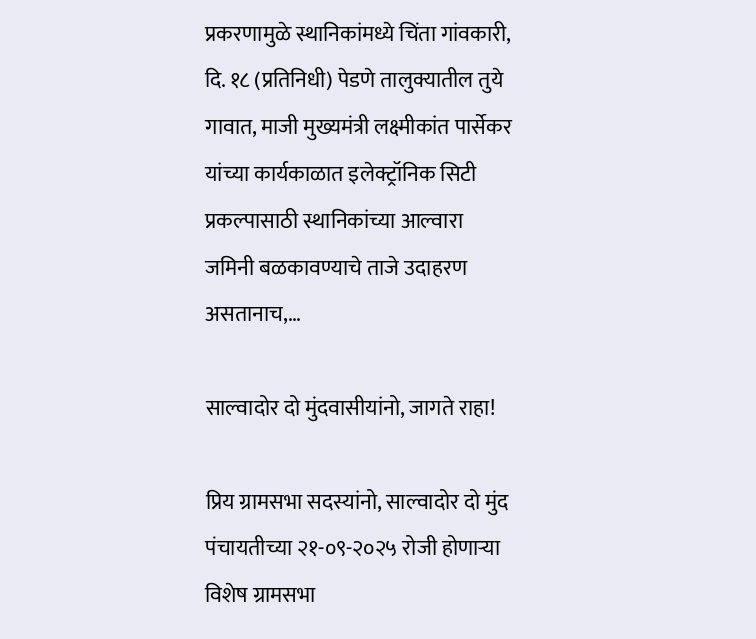प्रकरणामुळे स्थानिकांमध्ये चिंता गांवकारी, दि. १८ (प्रतिनिधी) पेडणे तालुक्यातील तुये गावात, माजी मुख्यमंत्री लक्ष्मीकांत पार्सेकर यांच्या कार्यकाळात इलेक्ट्रॉनिक सिटी प्रकल्पासाठी स्थानिकांच्या आल्वारा जमिनी बळकावण्याचे ताजे उदाहरण असतानाच,…

साल्वादोर दो मुंदवासीयांनो, जागते राहा!

प्रिय ग्रामसभा सदस्यांनो, साल्वादोर दो मुंद पंचायतीच्या २१-०९-२०२५ रोजी होणाऱ्या विशेष ग्रामसभा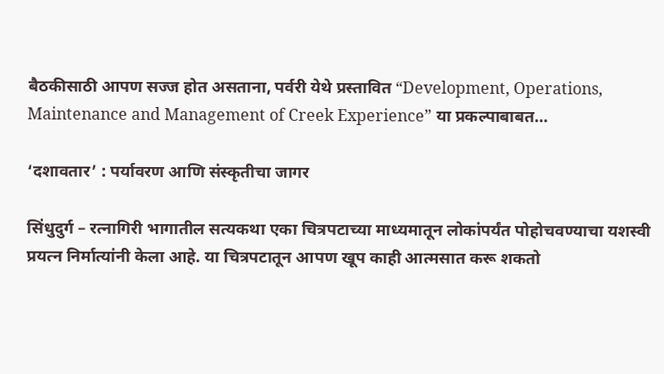बैठकीसाठी आपण सज्ज होत असताना, पर्वरी येथे प्रस्तावित “Development, Operations, Maintenance and Management of Creek Experience” या प्रकल्पाबाबत…

‘दशावतार’ : पर्यावरण आणि संस्कृतीचा जागर

सिंधुदुर्ग – रत्नागिरी भागातील सत्यकथा एका चित्रपटाच्या माध्यमातून लोकांपर्यंत पोहोचवण्याचा यशस्वी प्रयत्न निर्मात्यांनी केला आहे. या चित्रपटातून आपण खूप काही आत्मसात करू शकतो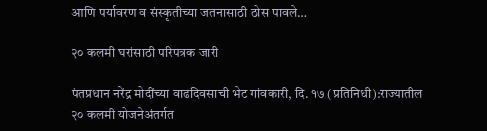आणि पर्यावरण व संस्कृतीच्या जतनासाठी ठोस पावले…

२० कलमी घरांसाठी परिपत्रक जारी

पंतप्रधान नरेंद्र मोदींच्या वाढदिवसाची भेट गांवकारी, दि. १७ (प्रतिनिधी):राज्यातील २० कलमी योजनेअंतर्गत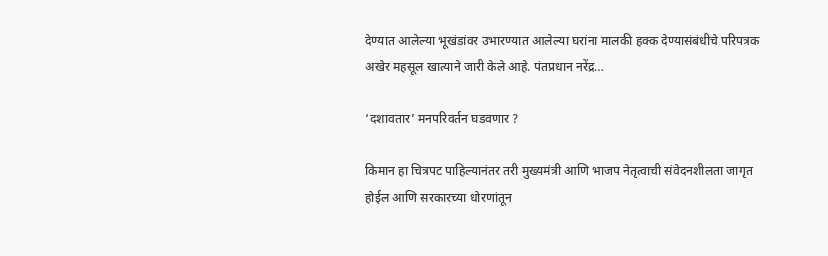देण्यात आलेल्या भूखंडांवर उभारण्यात आलेल्या घरांना मालकी हक्क देण्यासंबंधीचे परिपत्रक अखेर महसूल खात्याने जारी केले आहे. पंतप्रधान नरेंद्र…

‘दशावतार’ मनपरिवर्तन घडवणार ?

किमान हा चित्रपट पाहिल्यानंतर तरी मुख्यमंत्री आणि भाजप नेतृत्वाची संवेदनशीलता जागृत होईल आणि सरकारच्या धोरणांतून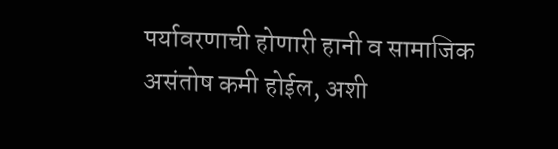पर्यावरणाची होणारी हानी व सामाजिक असंतोष कमी होईल, अशी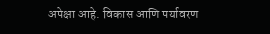अपेक्षा आहे. विकास आणि पर्यावरण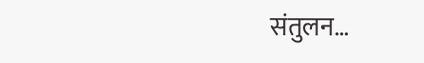संतुलन…